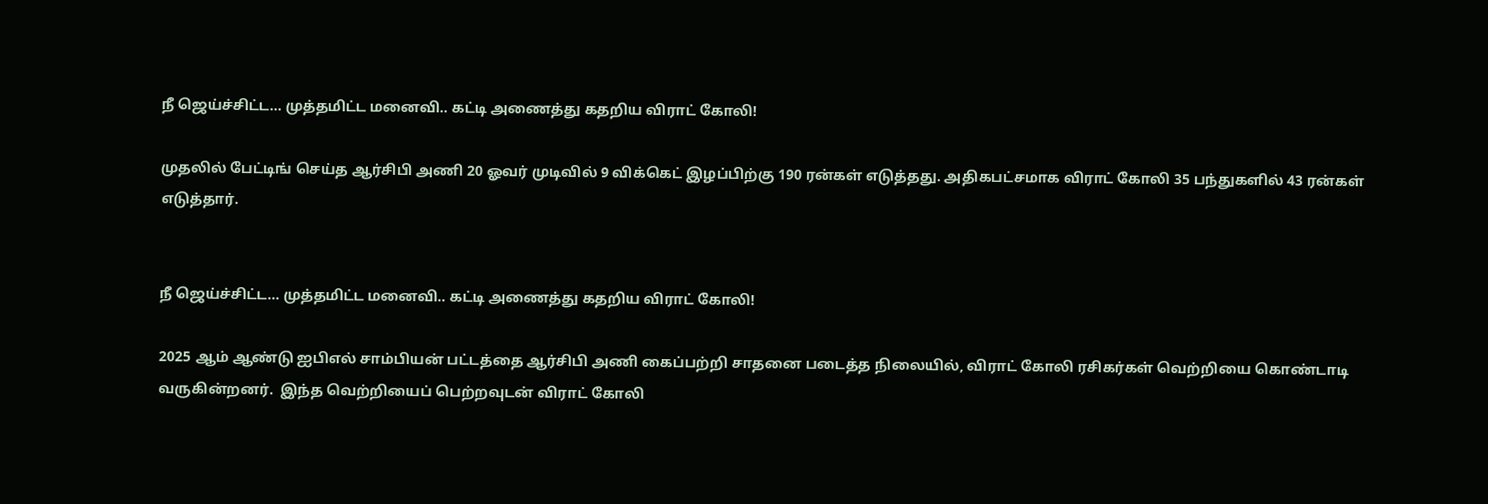நீ ஜெய்ச்சிட்ட... முத்தமிட்ட மனைவி.. கட்டி அணைத்து கதறிய விராட் கோலி!

முதலில் பேட்டிங் செய்த ஆர்சிபி அணி 20 ஓவர் முடிவில் 9 விக்கெட் இழப்பிற்கு 190 ரன்கள் எடுத்தது. அதிகபட்சமாக விராட் கோலி 35 பந்துகளில் 43 ரன்கள் எடுத்தார்.


நீ ஜெய்ச்சிட்ட... முத்தமிட்ட மனைவி.. கட்டி அணைத்து கதறிய விராட் கோலி!

2025 ஆம் ஆண்டு ஐபிஎல் சாம்பியன் பட்டத்தை ஆர்சிபி அணி கைப்பற்றி சாதனை படைத்த நிலையில், விராட் கோலி ரசிகர்கள் வெற்றியை கொண்டாடி வருகின்றனர்.  இந்த வெற்றியைப் பெற்றவுடன் விராட் கோலி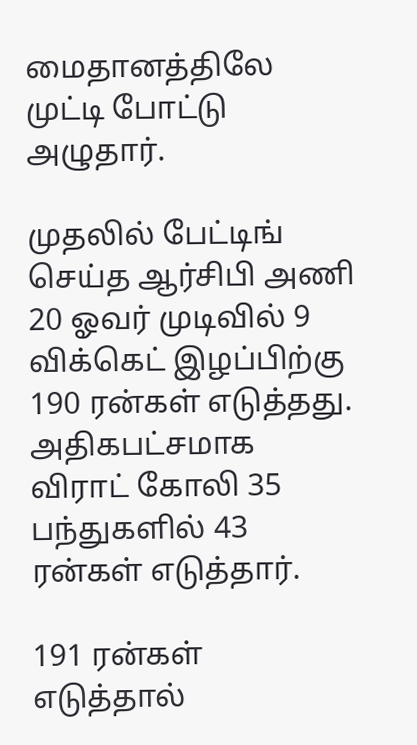மைதானத்திலே முட்டி போட்டு அழுதார்.

முதலில் பேட்டிங் செய்த ஆர்சிபி அணி 20 ஓவர் முடிவில் 9 விக்கெட் இழப்பிற்கு 190 ரன்கள் எடுத்தது. அதிகபட்சமாக விராட் கோலி 35 பந்துகளில் 43 ரன்கள் எடுத்தார்.

191 ரன்கள் எடுத்தால்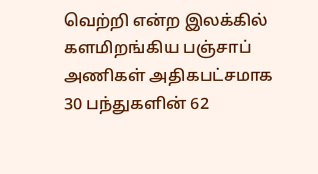வெற்றி என்ற இலக்கில் களமிறங்கிய பஞ்சாப் அணிகள் அதிகபட்சமாக 30 பந்துகளின் 62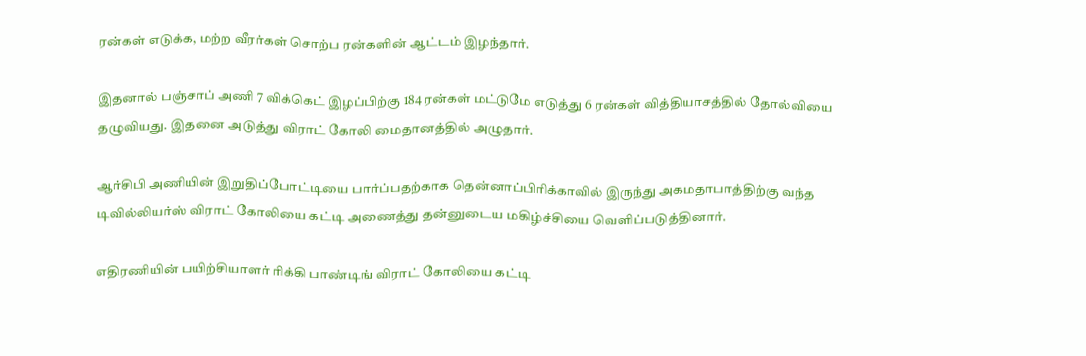ரன்கள் எடுக்க, மற்ற வீரர்கள் சொற்ப ரன்களின் ஆட்டம் இழந்தார்.

இதனால் பஞ்சாப் அணி 7 விக்கெட் இழப்பிற்கு 184 ரன்கள் மட்டுமே எடுத்து 6 ரன்கள் வித்தியாசத்தில் தோல்வியை தழுவியது. இதனை அடுத்து விராட் கோலி மைதானத்தில் அழுதார்.

ஆர்சிபி அணியின் இறுதிப்போட்டியை பார்ப்பதற்காக தென்னாப்பிரிக்காவில் இருந்து அகமதாபாத்திற்கு வந்த டிவில்லியர்ஸ் விராட் கோலியை கட்டி அணைத்து தன்னுடைய மகிழ்ச்சியை வெளிப்படுத்தினார்.

எதிரணியின் பயிற்சியாளர் ரிக்கி பாண்டிங் விராட் கோலியை கட்டி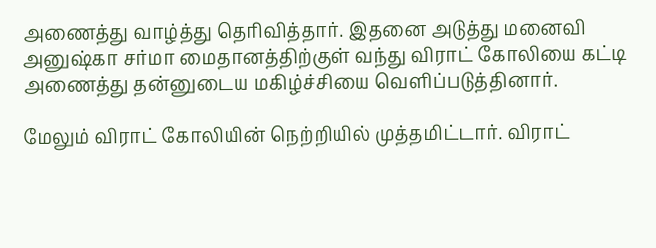அணைத்து வாழ்த்து தெரிவித்தார். இதனை அடுத்து மனைவி அனுஷ்கா சர்மா மைதானத்திற்குள் வந்து விராட் கோலியை கட்டி அணைத்து தன்னுடைய மகிழ்ச்சியை வெளிப்படுத்தினார்.

மேலும் விராட் கோலியின் நெற்றியில் முத்தமிட்டார். விராட்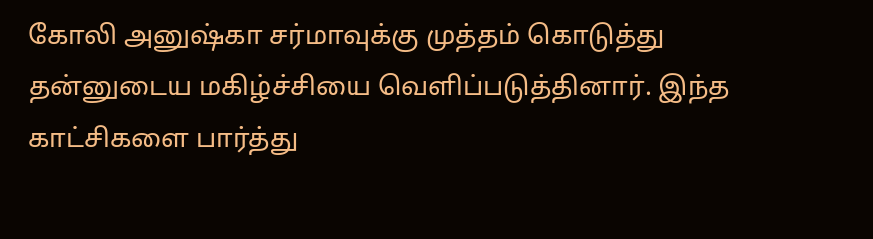கோலி அனுஷ்கா சர்மாவுக்கு முத்தம் கொடுத்து தன்னுடைய மகிழ்ச்சியை வெளிப்படுத்தினார். இந்த காட்சிகளை பார்த்து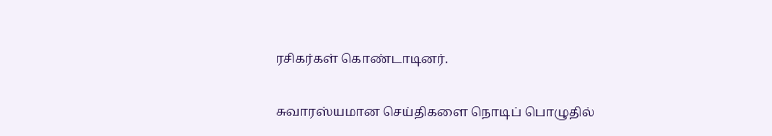ரசிகர்கள் கொண்டாடினர்.

சுவாரஸ்யமான செய்திகளை நொடிப் பொழுதில்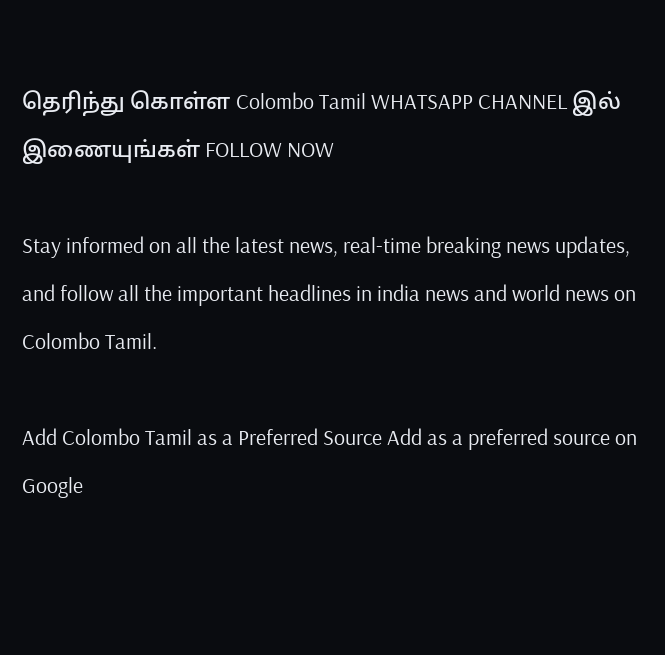தெரிந்து கொள்ள Colombo Tamil WHATSAPP CHANNEL இல் இணையுங்கள் FOLLOW NOW

Stay informed on all the latest news, real-time breaking news updates, and follow all the important headlines in india news and world news on Colombo Tamil.

Add Colombo Tamil as a Preferred Source Add as a preferred source on Google